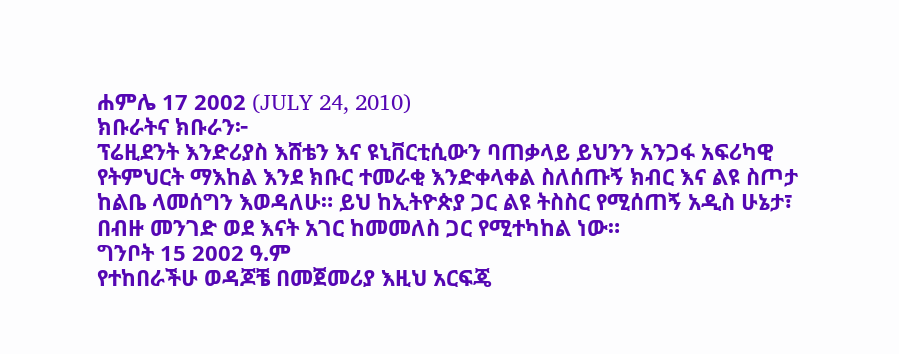ሐምሌ 17 2002 (JULY 24, 2010)
ክቡራትና ክቡራን፦
ፕሬዚደንት እንድሪያስ እሸቴን እና ዩኒቨርቲሲውን ባጠቃላይ ይህንን አንጋፋ አፍሪካዊ የትምህርት ማእከል እንደ ክቡር ተመራቂ እንድቀላቀል ስለሰጡኝ ክብር እና ልዩ ስጦታ ከልቤ ላመሰግን እወዳለሁ። ይህ ከኢትዮጵያ ጋር ልዩ ትስስር የሚሰጠኝ አዲስ ሁኔታ፣ በብዙ መንገድ ወደ እናት አገር ከመመለስ ጋር የሚተካከል ነው።
ግንቦት 15 2002 ዓ.ም
የተከበራችሁ ወዳጆቼ በመጀመሪያ እዚህ አርፍጄ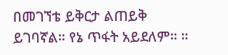በመገኘቴ ይቅርታ ልጠይቅ ይገባኛል። የኔ ጥፋት አይደለም። ።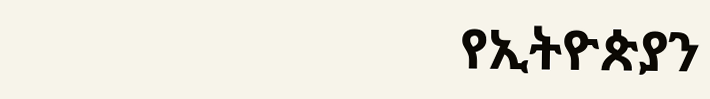የኢትዮጵያን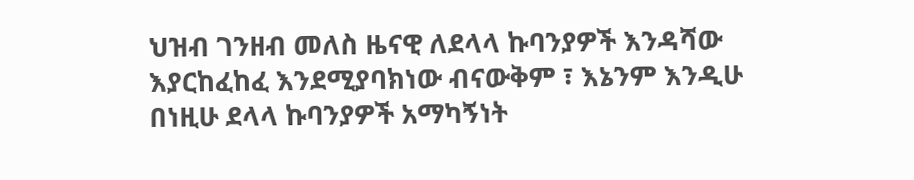ህዝብ ገንዘብ መለስ ዜናዊ ለደላላ ኩባንያዎች እንዳሻው እያርከፈከፈ እንደሚያባክነው ብናውቅም ፣ እኔንም እንዲሁ በነዚሁ ደላላ ኩባንያዎች አማካኝነት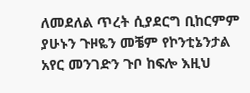ለመደለል ጥረት ሲያደርግ ቢከርምም ያሁኑን ጉዞዬን መቼም የኮንቲኔንታል አየር መንገድን ጉቦ ከፍሎ እዚህ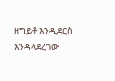ዘግይቶ እንዲደርስ እንዳላደረገው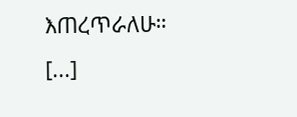እጠረጥራለሁ። [...]